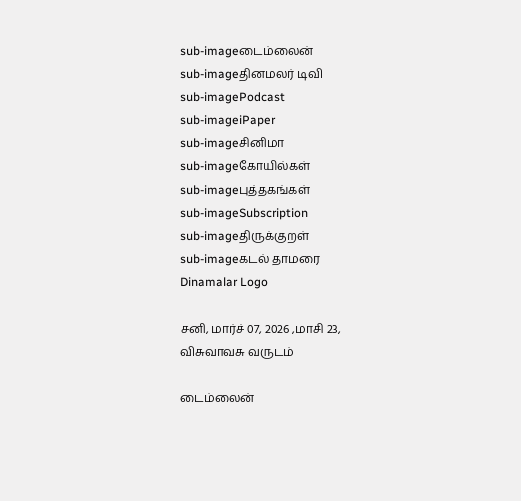sub-imageடைம்லைன்
sub-imageதினமலர் டிவி
sub-imagePodcast
sub-imageiPaper
sub-imageசினிமா
sub-imageகோயில்கள்
sub-imageபுத்தகங்கள்
sub-imageSubscription
sub-imageதிருக்குறள்
sub-imageகடல் தாமரை
Dinamalar Logo

சனி, மார்ச் 07, 2026 ,மாசி 23, விசுவாவசு வருடம்

டைம்லைன்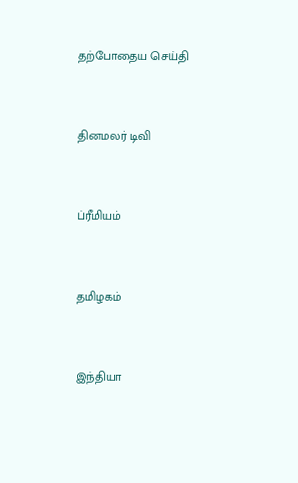தற்போதைய செய்தி


தினமலர் டிவி


ப்ரீமியம்


தமிழகம்


இந்தியா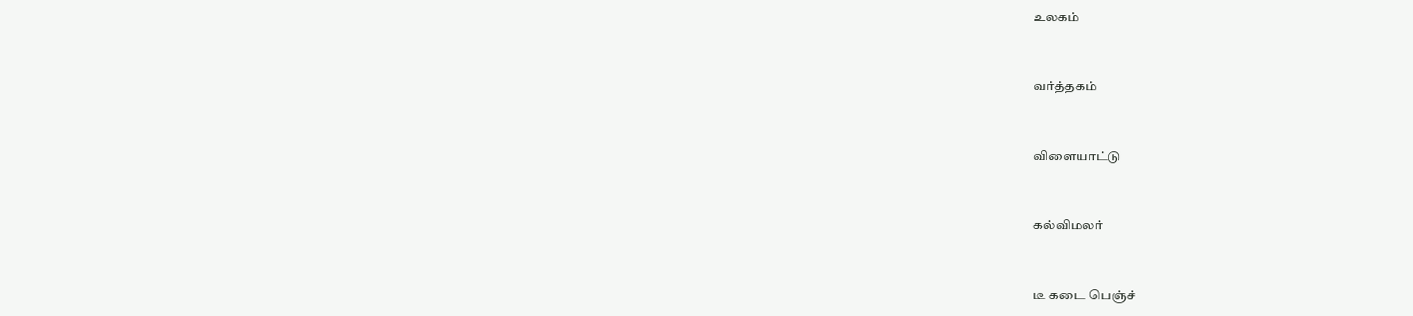உலகம்


வர்த்தகம்


விளையாட்டு


கல்விமலர்


டீ கடை பெஞ்ச்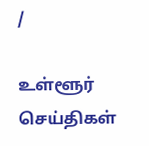/

உள்ளூர் செய்திகள்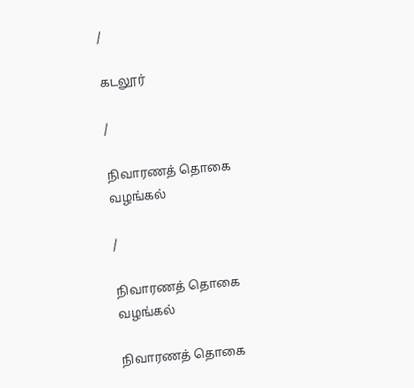/

கடலூர்

/

நிவாரணத் தொகை வழங்கல்

/

நிவாரணத் தொகை வழங்கல்

நிவாரணத் தொகை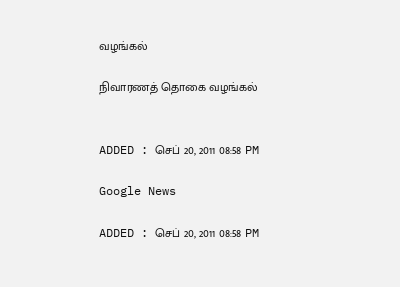வழங்கல்

நிவாரணத் தொகை வழங்கல்


ADDED : செப் 20, 2011 08:58 PM

Google News

ADDED : செப் 20, 2011 08:58 PM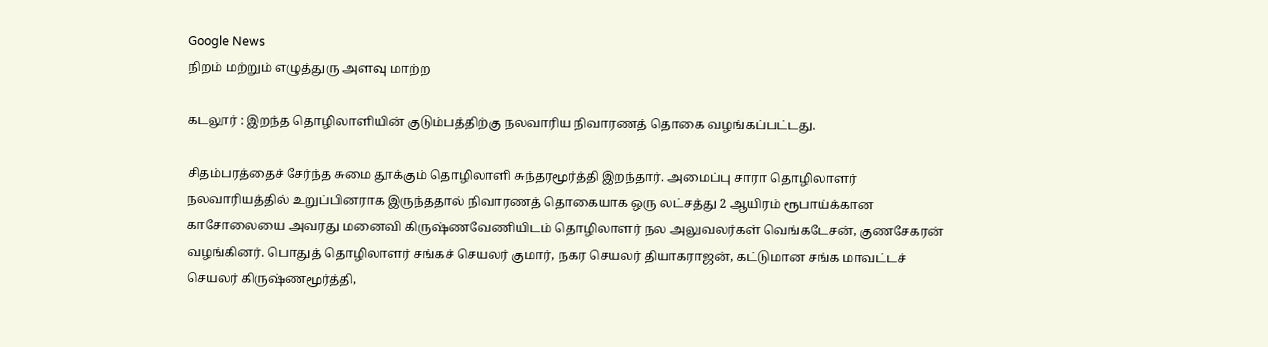Google News
நிறம் மற்றும் எழுத்துரு அளவு மாற்ற

கடலூர் : இறந்த தொழிலாளியின் குடும்பத்திற்கு நலவாரிய நிவாரணத் தொகை வழங்கப்பட்டது.

சிதம்பரத்தைச் சேர்ந்த சுமை தூக்கும் தொழிலாளி சுந்தரமூர்த்தி இறந்தார். அமைப்பு சாரா தொழிலாளர் நலவாரியத்தில் உறுப்பினராக இருந்ததால் நிவாரணத் தொகையாக ஒரு லட்சத்து 2 ஆயிரம் ரூபாய்க்கான காசோலையை அவரது மனைவி கிருஷ்ணவேணியிடம் தொழிலாளர் நல அலுவலர்கள் வெங்கடேசன், குணசேகரன் வழங்கினர். பொதுத் தொழிலாளர் சங்கச் செயலர் குமார், நகர செயலர் தியாகராஜன், கட்டுமான சங்க மாவட்டச் செயலர் கிருஷ்ணமூர்த்தி,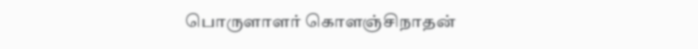பொருளாளர் கொளஞ்சிநாதன்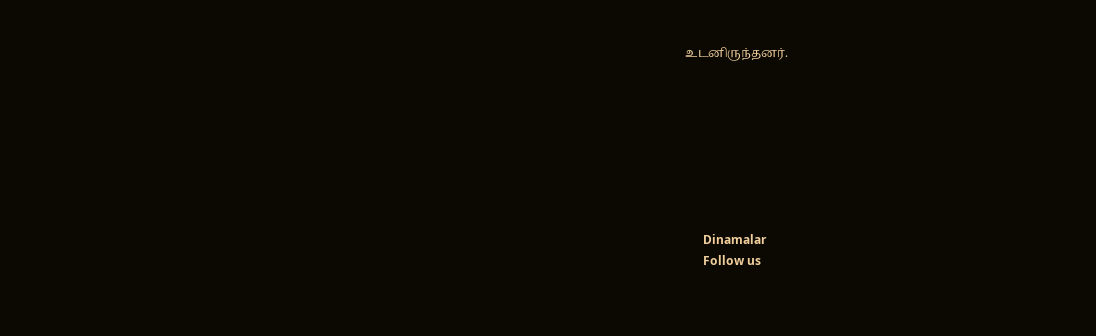உடனிருந்தனர்.








      Dinamalar
      Follow us